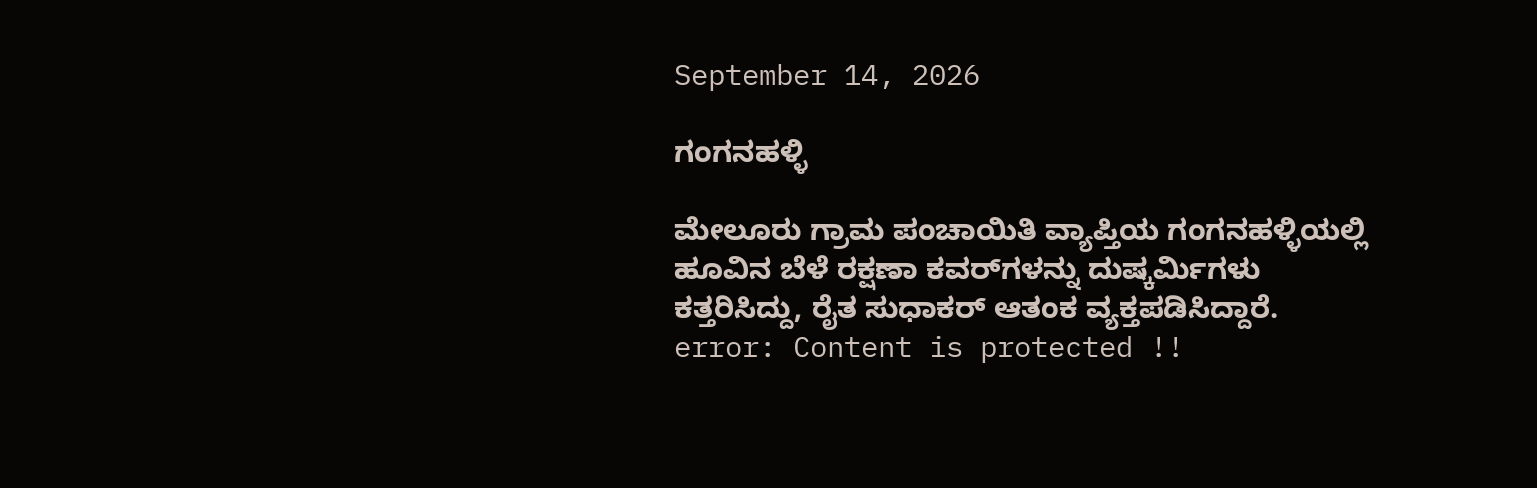September 14, 2026

ಗಂಗನಹಳ್ಳಿ

ಮೇಲೂರು ಗ್ರಾಮ ಪಂಚಾಯಿತಿ ವ್ಯಾಪ್ತಿಯ ಗಂಗನಹಳ್ಳಿಯಲ್ಲಿ ಹೂವಿನ ಬೆಳೆ ರಕ್ಷಣಾ ಕವರ್‌ಗಳನ್ನು ದುಷ್ಕರ್ಮಿಗಳು ಕತ್ತರಿಸಿದ್ದು, ರೈತ ಸುಧಾಕರ್ ಆತಂಕ ವ್ಯಕ್ತಪಡಿಸಿದ್ದಾರೆ.
error: Content is protected !!